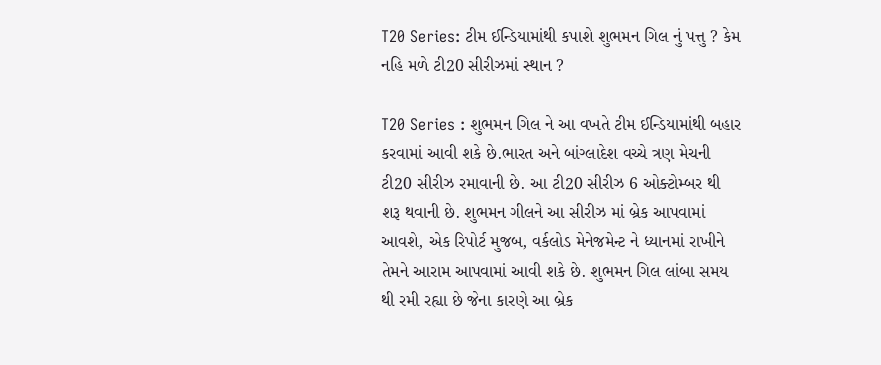T20 Series: ટીમ ઈન્ડિયામાંથી કપાશે શુભમન ગિલ નું પત્તુ ? કેમ નહિ મળે ટી20 સીરીઝમાં સ્થાન ?

T20 Series : શુભમન ગિલ ને આ વખતે ટીમ ઈન્ડિયામાંથી બહાર કરવામાં આવી શકે છે.ભારત અને બાંગ્લાદેશ વચ્ચે ત્રણ મેચની ટી20 સીરીઝ રમાવાની છે. આ ટી20 સીરીઝ 6 ઓક્ટોમ્બર થી શરૂ થવાની છે. શુભમન ગીલને આ સીરીઝ માં બ્રેક આપવામાં આવશે, એક રિપોર્ટ મુજબ, વર્કલોડ મેનેજમેન્ટ ને ધ્યાનમાં રાખીને તેમને આરામ આપવામાં આવી શકે છે. શુભમન ગિલ લાંબા સમય થી રમી રહ્યા છે જેના કારણે આ બ્રેક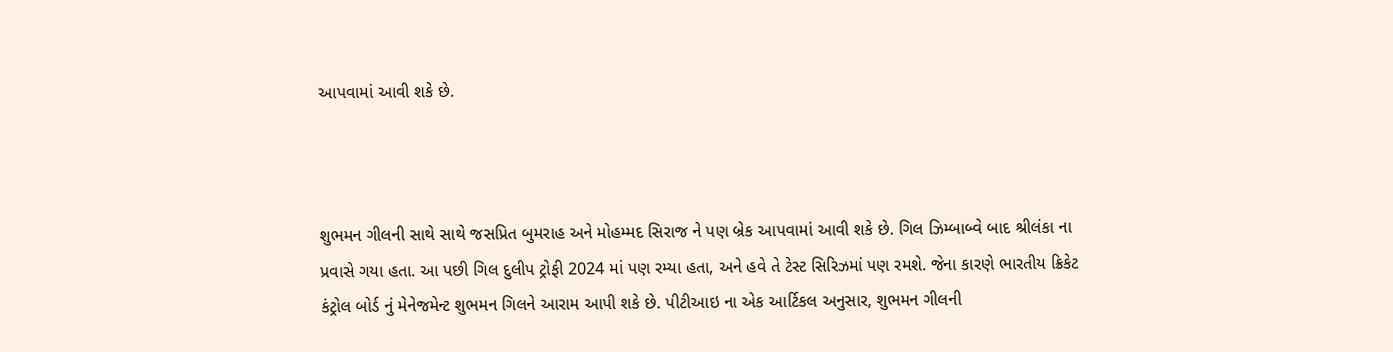આપવામાં આવી શકે છે.



શુભમન ગીલની સાથે સાથે જસપ્રિત બુમરાહ અને મોહમ્મદ સિરાજ ને પણ બ્રેક આપવામાં આવી શકે છે. ગિલ ઝિમ્બાબ્વે બાદ શ્રીલંકા ના પ્રવાસે ગયા હતા. આ પછી ગિલ દુલીપ ટ્રોફી 2024 માં પણ રમ્યા હતા, અને હવે તે ટેસ્ટ સિરિઝમાં પણ રમશે. જેના કારણે ભારતીય ક્રિકેટ કંટ્રોલ બોર્ડ નું મેનેજમેન્ટ શુભમન ગિલને આરામ આપી શકે છે. પીટીઆઇ ના એક આર્ટિકલ અનુસાર, શુભમન ગીલની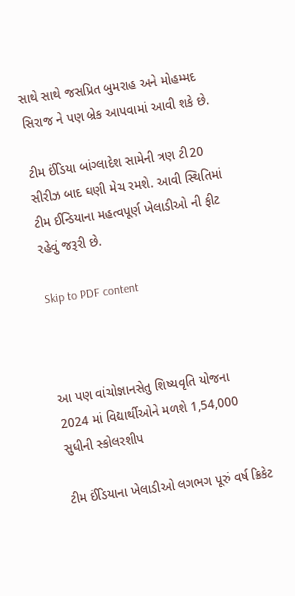સાથે સાથે જસપ્રિત બુમરાહ અને મોહમ્મદ સિરાજ ને પણ બ્રેક આપવામાં આવી શકે છે.

ટીમ ઈંડિયા બાંગ્લાદેશ સામેની ત્રણ ટી20 સીરીઝ બાદ ઘણી મેચ રમશે. આવી સ્થિતિમાં ટીમ ઈન્ડિયાના મહત્વપૂર્ણ ખેલાડીઓ ની ફીટ રહેવું જરૂરી છે.

Skip to PDF content



આ પણ વાંચોજ્ઞાનસેતુ શિષ્યવૃતિ યોજના 2024 માં વિદ્યાર્થીઓને મળશે 1,54,000 સુધીની સ્કોલરશીપ

ટીમ ઈંડિયાના ખેલાડીઓ લગભગ પૂરું વર્ષ ક્રિકેટ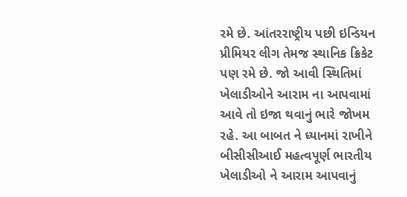રમે છે. આંતરરાષ્ટ્રીય પછી ઇન્ડિયન પ્રીમિયર લીગ તેમજ સ્થાનિક ક્રિકેટ પણ રમે છે. જો આવી સ્થિતિમાં ખેલાડીઓને આરામ ના આપવામાં આવે તો ઇજા થવાનું ભારે જોખમ રહે. આ બાબત ને ધ્યાનમાં રાખીને બીસીસીઆઈ મહત્વપૂર્ણ ભારતીય ખેલાડીઓ ને આરામ આપવાનું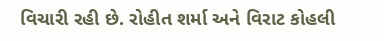વિચારી રહી છે. રોહીત શર્મા અને વિરાટ કોહલી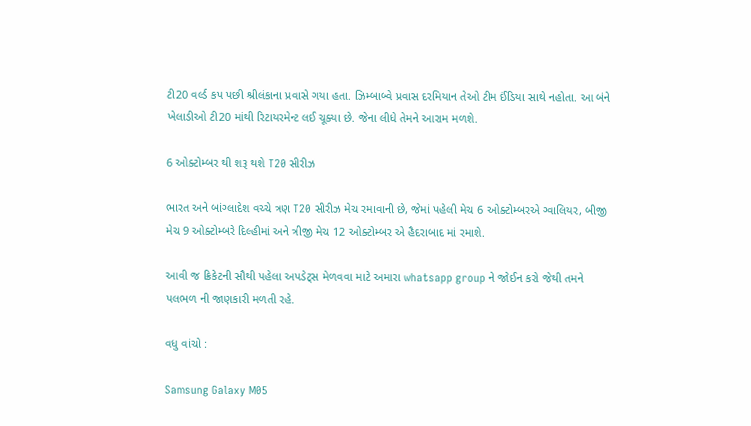ટી20 વર્લ્ડ કપ પછી શ્રીલંકાના પ્રવાસે ગયા હતા. ઝિમ્બાબ્વે પ્રવાસ દરમિયાન તેઓ ટીમ ઈંડિયા સાથે નહોતા. આ બંને ખેલાડીઓ ટી20 માંથી રિટાયરમેન્ટ લઈ ચૂક્યા છે. જેના લીધે તેમને આરામ મળશે.

6 ઓક્ટોમ્બર થી શરૂ થશે T20 સીરીઝ

ભારત અને બાંગ્લાદેશ વચ્ચે ત્રણ T20 સીરીઝ મેચ રમાવાની છે, જેમાં પહેલી મેચ 6 ઓક્ટોમ્બરએ ગ્વાલિયર, બીજી મેચ 9 ઓક્ટોમ્બરે દિલ્હીમાં અને ત્રીજી મેચ 12 ઓક્ટોમ્બર એ હૈદરાબાદ માં રમાશે.

આવી જ ક્રિકેટની સૌથી પહેલા અપડેટ્સ મેળવવા માટે અમારા whatsapp group ને જોઈન કરો જેથી તમને પલભળ ની જાણકારી મળતી રહે.

વધુ વાંચો :

Samsung Galaxy M05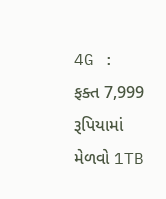4G : ફક્ત 7,999 રૂપિયામાં મેળવો 1TB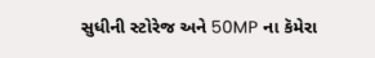સુધીની સ્ટોરેજ અને 50MP ના કૅમેરા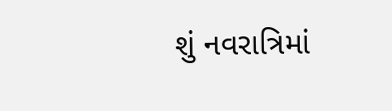શું નવરાત્રિમાં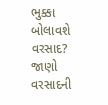ભુક્કા બોલાવશે વરસાદ? જાણો વરસાદની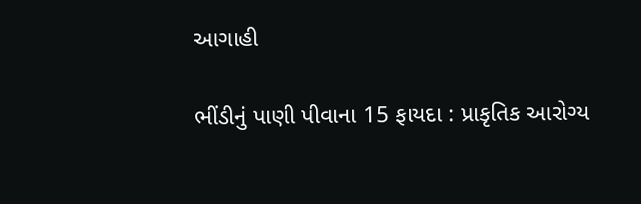આગાહી

ભીંડીનું પાણી પીવાના 15 ફાયદા : પ્રાકૃતિક આરોગ્ય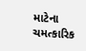માટેના ચમત્કારિક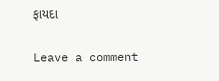ફાયદા

Leave a comment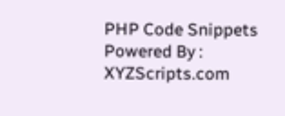PHP Code Snippets Powered By : XYZScripts.com